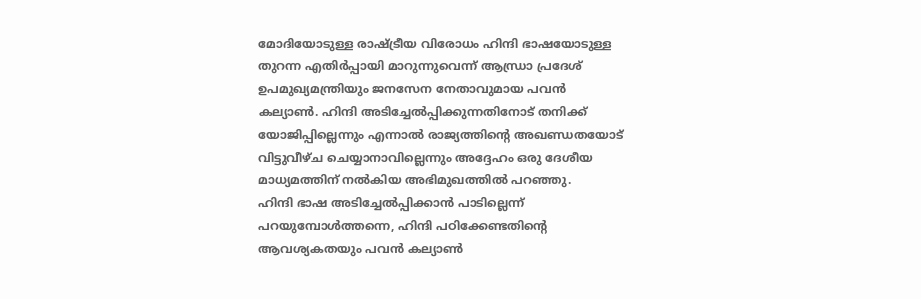മോദിയോടുള്ള രാഷ്ട്രീയ വിരോധം ഹിന്ദി ഭാഷയോടുള്ള തുറന്ന എതിർപ്പായി മാറുന്നുവെന്ന് ആന്ധ്രാ പ്രദേശ് ഉപമുഖ്യമന്ത്രിയും ജനസേന നേതാവുമായ പവൻ കല്യാൺ. ഹിന്ദി അടിച്ചേൽപ്പിക്കുന്നതിനോട് തനിക്ക് യോജിപ്പില്ലെന്നും എന്നാൽ രാജ്യത്തിന്റെ അഖണ്ഡതയോട് വിട്ടുവീഴ്ച ചെയ്യാനാവില്ലെന്നും അദ്ദേഹം ഒരു ദേശീയ മാധ്യമത്തിന് നൽകിയ അഭിമുഖത്തിൽ പറഞ്ഞു.
ഹിന്ദി ഭാഷ അടിച്ചേൽപ്പിക്കാൻ പാടില്ലെന്ന് പറയുമ്പോൾത്തന്നെ, ഹിന്ദി പഠിക്കേണ്ടതിന്റെ ആവശ്യകതയും പവൻ കല്യാൺ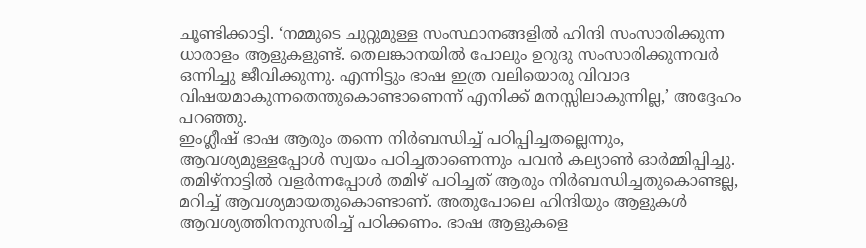ചൂണ്ടിക്കാട്ടി. ‘നമ്മുടെ ചുറ്റുമുള്ള സംസ്ഥാനങ്ങളിൽ ഹിന്ദി സംസാരിക്കുന്ന ധാരാളം ആളുകളുണ്ട്. തെലങ്കാനയിൽ പോലും ഉറുദു സംസാരിക്കുന്നവർ ഒന്നിച്ചു ജീവിക്കുന്നു. എന്നിട്ടും ഭാഷ ഇത്ര വലിയൊരു വിവാദ വിഷയമാകുന്നതെന്തുകൊണ്ടാണെന്ന് എനിക്ക് മനസ്സിലാകുന്നില്ല,’ അദ്ദേഹം പറഞ്ഞു.
ഇംഗ്ലീഷ് ഭാഷ ആരും തന്നെ നിർബന്ധിച്ച് പഠിപ്പിച്ചതല്ലെന്നും, ആവശ്യമുള്ളപ്പോൾ സ്വയം പഠിച്ചതാണെന്നും പവൻ കല്യാൺ ഓർമ്മിപ്പിച്ചു. തമിഴ്നാട്ടിൽ വളർന്നപ്പോൾ തമിഴ് പഠിച്ചത് ആരും നിർബന്ധിച്ചതുകൊണ്ടല്ല, മറിച്ച് ആവശ്യമായതുകൊണ്ടാണ്. അതുപോലെ ഹിന്ദിയും ആളുകൾ ആവശ്യത്തിനനുസരിച്ച് പഠിക്കണം. ഭാഷ ആളുകളെ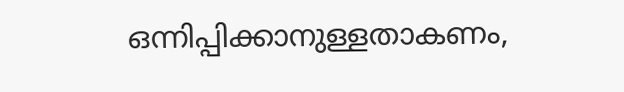ഒന്നിപ്പിക്കാനുള്ളതാകണം,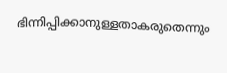ഭിന്നിപ്പിക്കാനുള്ളതാകരുതെന്നും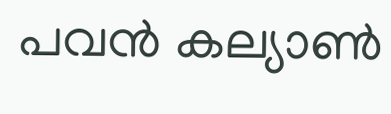പവൻ കല്യാൺ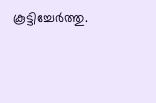കൂട്ടിച്ചേർത്തു.